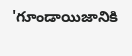'గూండాయిజానికి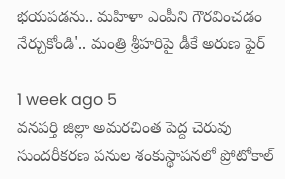భయపడను.. మహిళా ఎంపీని గౌరవించడం నేర్చుకోండి'.. మంత్రి శ్రీహరిపై డీకే అరుణ ఫైర్

1 week ago 5
వనపర్తి జిల్లా అమరచింత పెద్ద చెరువు సుందరీకరణ పనుల శంకుస్థాపనలో ప్రోటోకాల్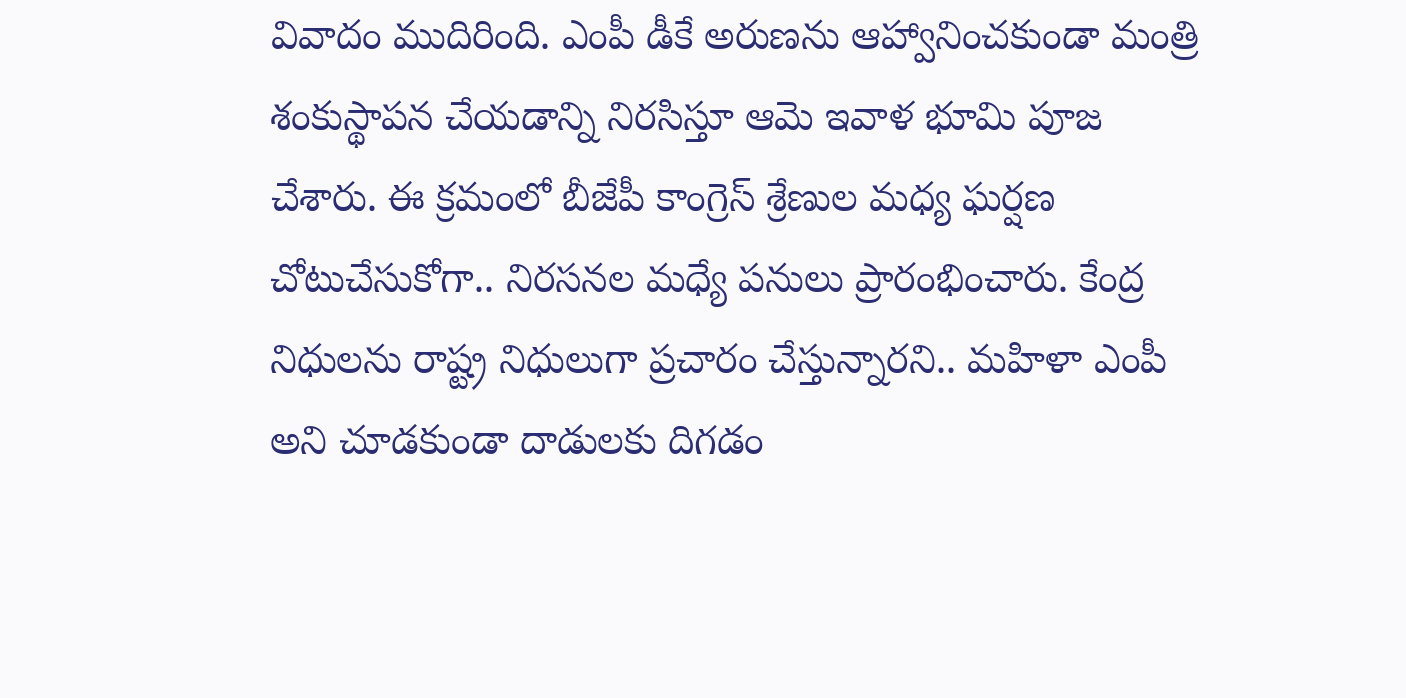వివాదం ముదిరింది. ఎంపీ డీకే అరుణను ఆహ్వానించకుండా మంత్రి శంకుస్థాపన చేయడాన్ని నిరసిస్తూ ఆమె ఇవాళ భూమి పూజ చేశారు. ఈ క్రమంలో బీజేపీ కాంగ్రెస్ శ్రేణుల మధ్య ఘర్షణ చోటుచేసుకోగా.. నిరసనల మధ్యే పనులు ప్రారంభించారు. కేంద్ర నిధులను రాష్ట్ర నిధులుగా ప్రచారం చేస్తున్నారని.. మహిళా ఎంపీ అని చూడకుండా దాడులకు దిగడం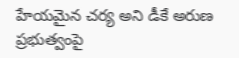హేయమైన చర్య అని డీకే అరుణ ప్రభుత్వంపై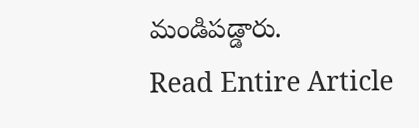మండిపడ్డారు.
Read Entire Article